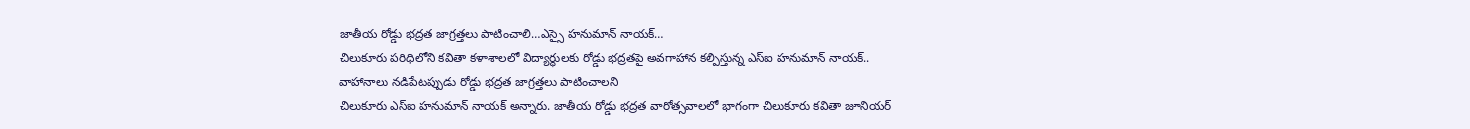జాతీయ రోడ్డు భద్రత జాగ్రత్తలు పాటించాలి…ఎస్సై హనుమాన్ నాయక్…
చిలుకూరు పరిధిలోని కవితా కళాశాలలో విద్యార్థులకు రోడ్డు భద్రతపై అవగాహాన కల్పిస్తున్న ఎస్ఐ హనుమాన్ నాయక్..
వాహానాలు నడిపేటప్పుడు రోడ్డు భద్రత జాగ్రత్తలు పాటించాలని
చిలుకూరు ఎస్ఐ హనుమాన్ నాయక్ అన్నారు. జాతీయ రోడ్డు భద్రత వారోత్సవాలలో భాగంగా చిలుకూరు కవితా జూనియర్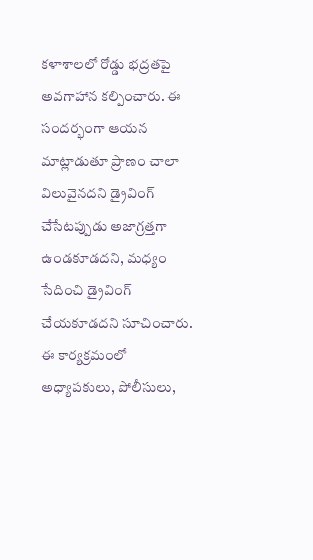కళాశాలలో రోడ్డు భద్రతపై అవగాహాన కల్పించారు. ఈ సందర్భంగా ఆయన మాట్లాడుతూ ప్రాణం చాలా విలువైనదని డ్రైవింగ్ చేసేటప్పుడు అజాగ్రత్తగా ఉండకూడదని, మధ్యం సేదించి డ్రైవింగ్ చేయకూడదని సూచించారు. ఈ కార్యక్రమంలో అధ్యాపకులు, పోలీసులు,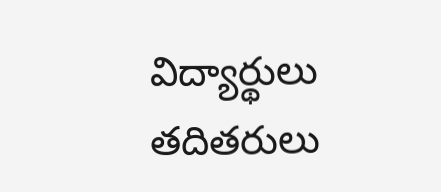విద్యార్థులు తదితరులు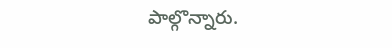పాల్గొన్నారు.